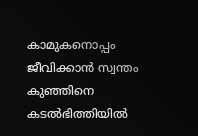കാമുകനൊപ്പം ജീവിക്കാൻ സ്വന്തം കുഞ്ഞിനെ കടൽഭിത്തിയിൽ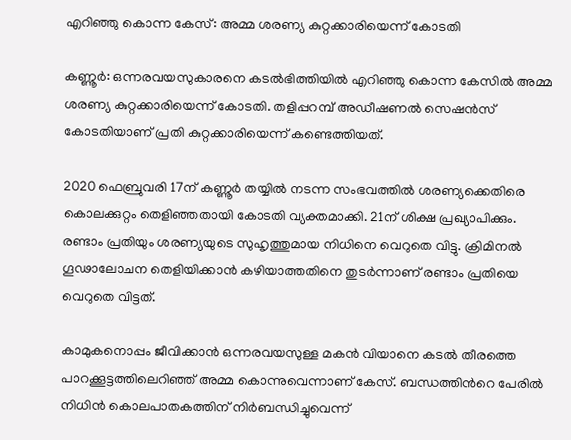എറിഞ്ഞു കൊന്ന കേസ്: അമ്മ ശരണ്യ കുറ്റക്കാരിയെന്ന് കോടതി

കണ്ണൂർ: ഒന്നരവയസുകാരനെ കടൽഭിത്തിയിൽ എറിഞ്ഞു കൊന്ന കേസിൽ അമ്മ ശരണ്യ കുറ്റക്കാരിയെന്ന് കോടതി. തളിപ്പറമ്പ് അഡീഷണൽ സെഷൻസ് കോടതിയാണ് പ്രതി കുറ്റക്കാരിയെന്ന് കണ്ടെത്തിയത്.

2020 ഫെബ്രുവരി 17ന് കണ്ണൂർ തയ്യിൽ നടന്ന സംഭവത്തിൽ ശരണ്യക്കെതിരെ കൊലക്കുറ്റം തെളിഞ്ഞതായി കോടതി വ്യക്തമാക്കി. 21ന് ശിക്ഷ പ്രഖ്യാപിക്കും. രണ്ടാം പ്രതിയും ശരണ്യയുടെ സുഹൃത്തുമായ നിധിനെ വെറുതെ വിട്ടു. ക്രിമിനൽ ഗൂഢാലോചന തെളിയിക്കാൻ കഴിയാത്തതിനെ തുടർന്നാണ് രണ്ടാം പ്രതിയെ വെറുതെ വിട്ടത്.

കാമുകനൊപ്പം ജീവിക്കാൻ ഒന്നരവയസുള്ള മകൻ വിയാനെ കടൽ തീരത്തെ പാറക്കൂട്ടത്തിലെറിഞ്ഞ് അമ്മ കൊന്നുവെന്നാണ് കേസ്. ബന്ധത്തിന്‍റെ പേരിൽ നിധിൻ കൊലപാതകത്തിന് നിർബന്ധിച്ചുവെന്ന്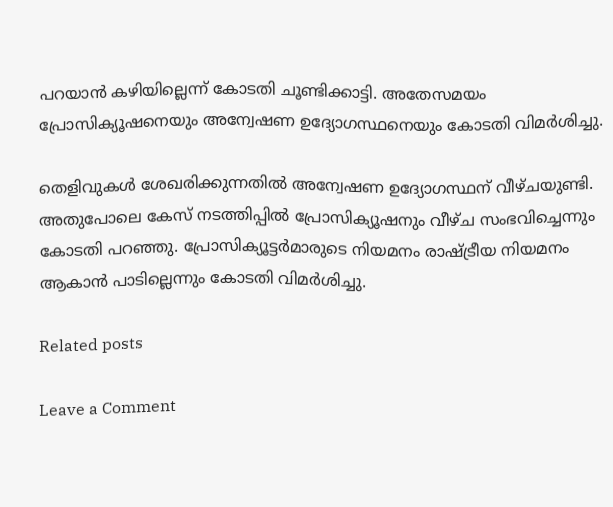പറയാൻ കഴിയില്ലെന്ന് കോടതി ചൂണ്ടിക്കാട്ടി. അതേസമയം പ്രോസിക്യൂഷനെയും അന്വേഷണ ഉദ്യോഗസ്ഥനെയും കോടതി വിമർശിച്ചു.

തെളിവുകൾ ശേഖരിക്കുന്നതിൽ അന്വേഷണ ഉദ്യോഗസ്ഥന് വീഴ്ചയുണ്ടി. അതുപോലെ കേസ് നടത്തിപ്പിൽ പ്രോസിക്യൂഷനും വീഴ്ച സംഭവിച്ചെന്നും കോടതി പറഞ്ഞു. പ്രോസിക്യൂട്ടർമാരുടെ നിയമനം രാഷ്ട്രീയ നിയമനം ആകാൻ പാടില്ലെന്നും കോടതി വിമർശിച്ചു.

Related posts

Leave a Comment